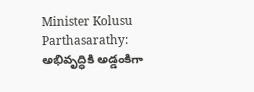Minister Kolusu Parthasarathy: అభివృద్ధికి అడ్డంకిగా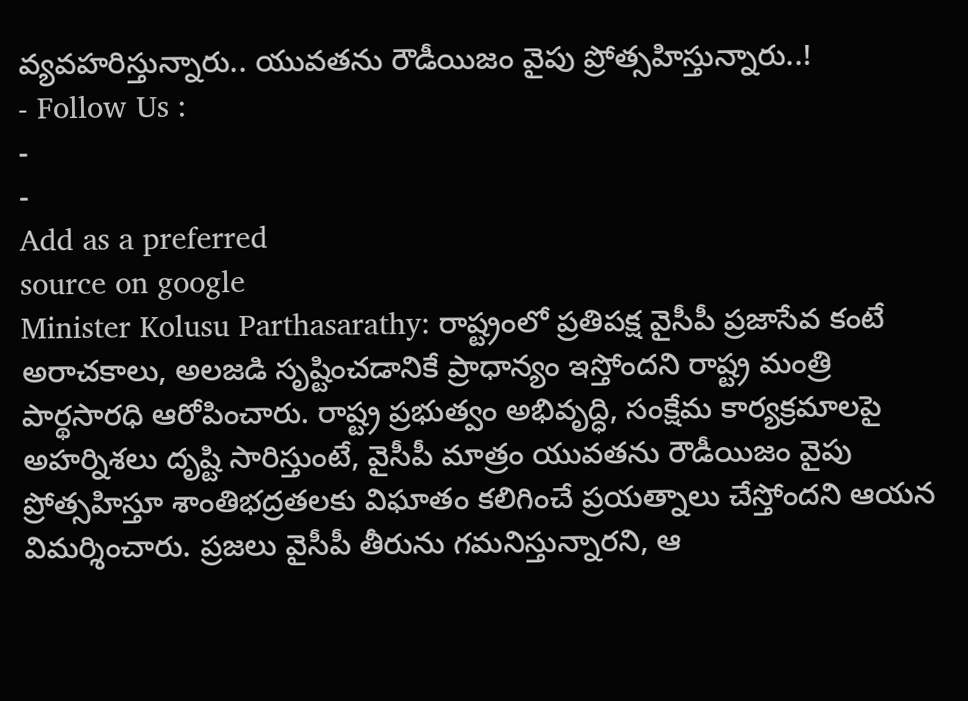వ్యవహరిస్తున్నారు.. యువతను రౌడీయిజం వైపు ప్రోత్సహిస్తున్నారు..!
- Follow Us :
-
-
Add as a preferred
source on google
Minister Kolusu Parthasarathy: రాష్ట్రంలో ప్రతిపక్ష వైసీపీ ప్రజాసేవ కంటే అరాచకాలు, అలజడి సృష్టించడానికే ప్రాధాన్యం ఇస్తోందని రాష్ట్ర మంత్రి పార్థసారధి ఆరోపించారు. రాష్ట్ర ప్రభుత్వం అభివృద్ధి, సంక్షేమ కార్యక్రమాలపై అహర్నిశలు దృష్టి సారిస్తుంటే, వైసీపీ మాత్రం యువతను రౌడీయిజం వైపు ప్రోత్సహిస్తూ శాంతిభద్రతలకు విఘాతం కలిగించే ప్రయత్నాలు చేస్తోందని ఆయన విమర్శించారు. ప్రజలు వైసీపీ తీరును గమనిస్తున్నారని, ఆ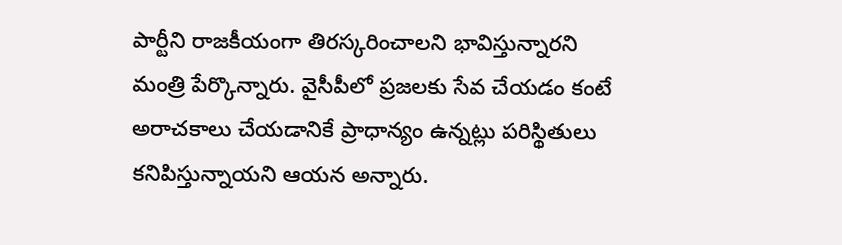పార్టీని రాజకీయంగా తిరస్కరించాలని భావిస్తున్నారని మంత్రి పేర్కొన్నారు. వైసీపీలో ప్రజలకు సేవ చేయడం కంటే అరాచకాలు చేయడానికే ప్రాధాన్యం ఉన్నట్లు పరిస్థితులు కనిపిస్తున్నాయని ఆయన అన్నారు.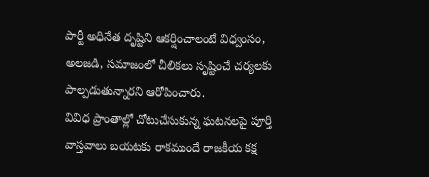పార్టీ అధినేత దృష్టిని ఆకర్షించాలంటే విధ్వంసం, అలజడి, సమాజంలో చీలికలు సృష్టించే చర్యలకు పాల్పడుతున్నారని ఆరోపించారు.
వివిధ ప్రాంతాల్లో చోటుచేసుకున్న ఘటనలపై పూర్తి వాస్తవాలు బయటకు రాకముందే రాజకీయ కక్ష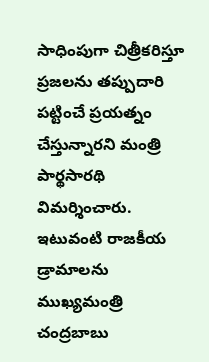సాధింపుగా చిత్రీకరిస్తూ ప్రజలను తప్పుదారి పట్టించే ప్రయత్నం చేస్తున్నారని మంత్రి పార్థసారథి విమర్శించారు. ఇటువంటి రాజకీయ డ్రామాలను ముఖ్యమంత్రి చంద్రబాబు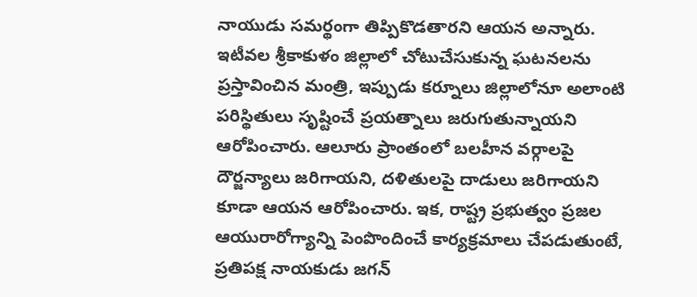నాయుడు సమర్థంగా తిప్పికొడతారని ఆయన అన్నారు. ఇటీవల శ్రీకాకుళం జిల్లాలో చోటుచేసుకున్న ఘటనలను ప్రస్తావించిన మంత్రి, ఇప్పుడు కర్నూలు జిల్లాలోనూ అలాంటి పరిస్థితులు సృష్టించే ప్రయత్నాలు జరుగుతున్నాయని ఆరోపించారు. ఆలూరు ప్రాంతంలో బలహీన వర్గాలపై దౌర్జన్యాలు జరిగాయని, దళితులపై దాడులు జరిగాయని కూడా ఆయన ఆరోపించారు. ఇక, రాష్ట్ర ప్రభుత్వం ప్రజల ఆయురారోగ్యాన్ని పెంపొందించే కార్యక్రమాలు చేపడుతుంటే, ప్రతిపక్ష నాయకుడు జగన్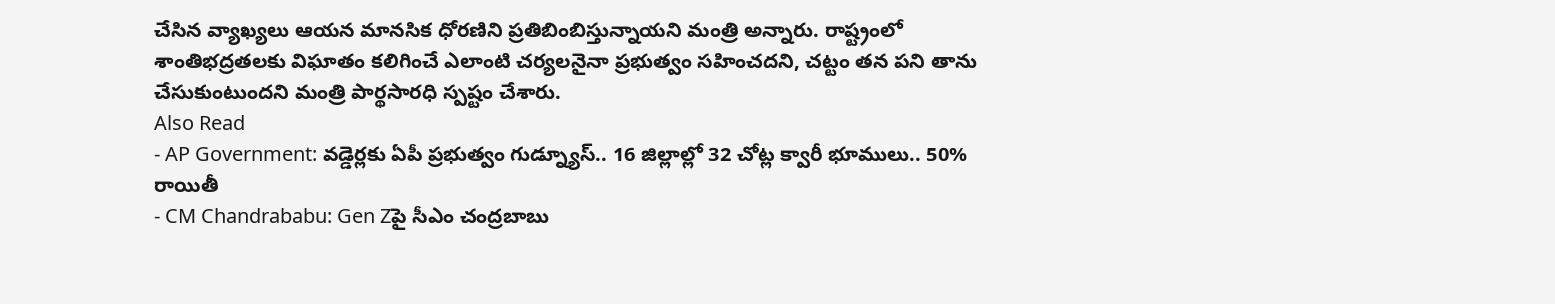చేసిన వ్యాఖ్యలు ఆయన మానసిక ధోరణిని ప్రతిబింబిస్తున్నాయని మంత్రి అన్నారు. రాష్ట్రంలో శాంతిభద్రతలకు విఘాతం కలిగించే ఎలాంటి చర్యలనైనా ప్రభుత్వం సహించదని, చట్టం తన పని తాను చేసుకుంటుందని మంత్రి పార్థసారధి స్పష్టం చేశారు.
Also Read
- AP Government: వడ్డెర్లకు ఏపీ ప్రభుత్వం గుడ్న్యూస్.. 16 జిల్లాల్లో 32 చోట్ల క్వారీ భూములు.. 50% రాయితీ
- CM Chandrababu: Gen Zపై సీఎం చంద్రబాబు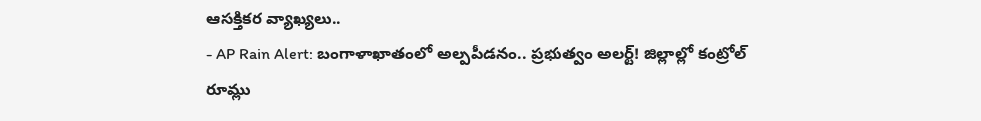ఆసక్తికర వ్యాఖ్యలు..
- AP Rain Alert: బంగాళాఖాతంలో అల్పపీడనం.. ప్రభుత్వం అలర్ట్! జిల్లాల్లో కంట్రోల్ రూమ్లు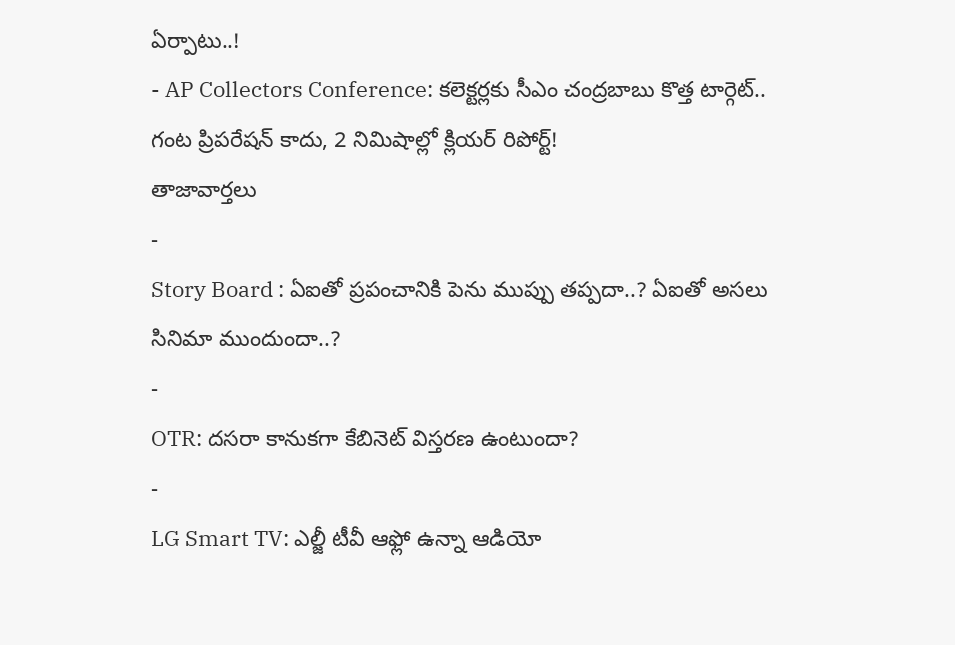ఏర్పాటు..!
- AP Collectors Conference: కలెక్టర్లకు సీఎం చంద్రబాబు కొత్త టార్గెట్.. గంట ప్రిపరేషన్ కాదు, 2 నిమిషాల్లో క్లియర్ రిపోర్ట్!
తాజావార్తలు
-
Story Board : ఏఐతో ప్రపంచానికి పెను ముప్పు తప్పదా..? ఏఐతో అసలు సినిమా ముందుందా..?
-
OTR: దసరా కానుకగా కేబినెట్ విస్తరణ ఉంటుందా?
-
LG Smart TV: ఎల్జీ టీవీ ఆఫ్లో ఉన్నా ఆడియో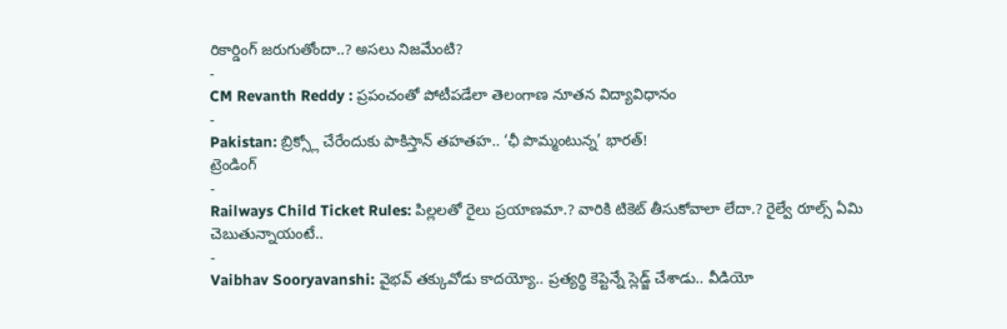రికార్డింగ్ జరుగుతోందా..? అసలు నిజమేంటి?
-
CM Revanth Reddy : ప్రపంచంతో పోటీపడేలా తెలంగాణ నూతన విద్యావిధానం
-
Pakistan: బ్రిక్స్లో చేరేందుకు పాకిస్తాన్ తహతహ.. ‘ఛీ పొమ్మంటున్న’ భారత్!
ట్రెండింగ్
-
Railways Child Ticket Rules: పిల్లలతో రైలు ప్రయాణమా.? వారికి టికెట్ తీసుకోవాలా లేదా.? రైల్వే రూల్స్ ఏమి చెబుతున్నాయంటే..
-
Vaibhav Sooryavanshi: వైభవ్ తక్కువోడు కాదయ్యో.. ప్రత్యర్థి కెప్టెన్నే స్లెడ్జ్ చేశాడు.. వీడియో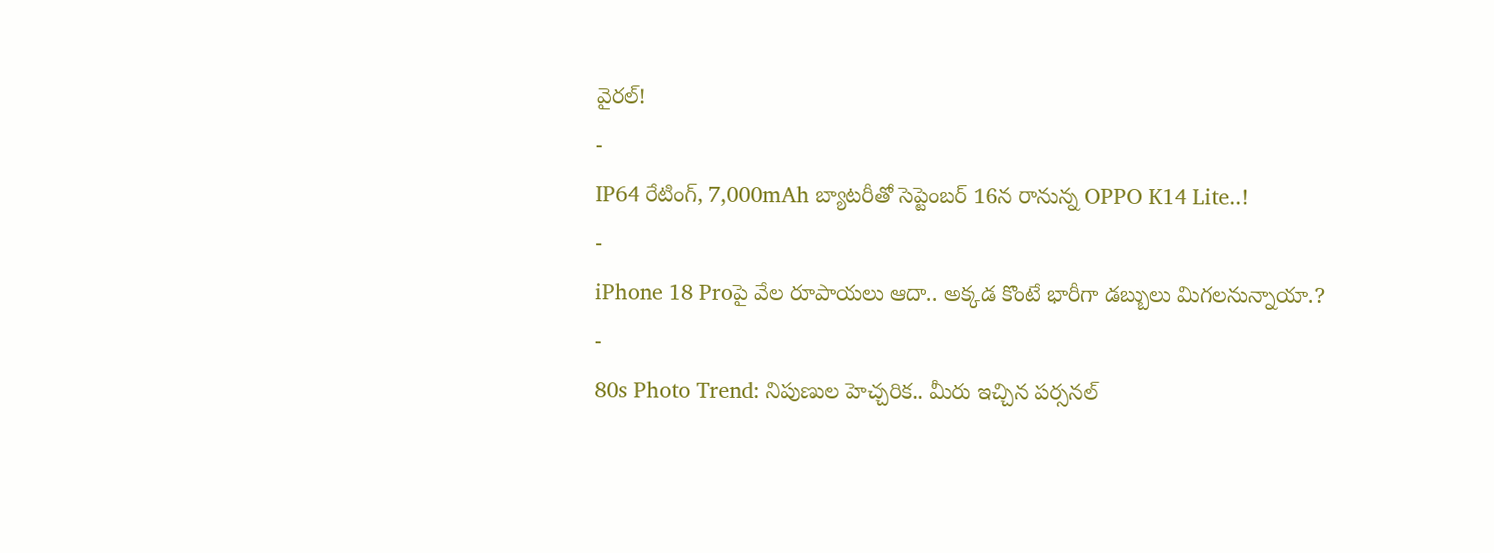వైరల్!
-
IP64 రేటింగ్, 7,000mAh బ్యాటరీతో సెప్టెంబర్ 16న రానున్న OPPO K14 Lite..!
-
iPhone 18 Proపై వేల రూపాయలు ఆదా.. అక్కడ కొంటే భారీగా డబ్బులు మిగలనున్నాయా.?
-
80s Photo Trend: నిపుణుల హెచ్చరిక.. మీరు ఇచ్చిన పర్సనల్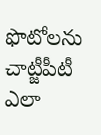ఫొటోలను చాట్జీపీటీ ఎలా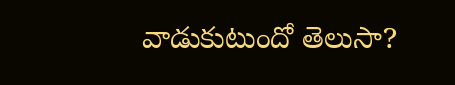వాడుకుటుందో తెలుసా?